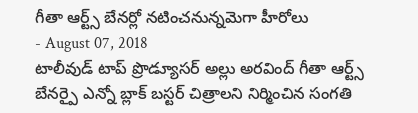గీతా ఆర్ట్స్ బేనర్లో నటించనున్నమెగా హీరోలు
- August 07, 2018
టాలీవుడ్ టాప్ ప్రొడ్యూసర్ అల్లు అరవింద్ గీతా ఆర్ట్స్ బేనర్పై ఎన్నో బ్లాక్ బస్టర్ చిత్రాలని నిర్మించిన సంగతి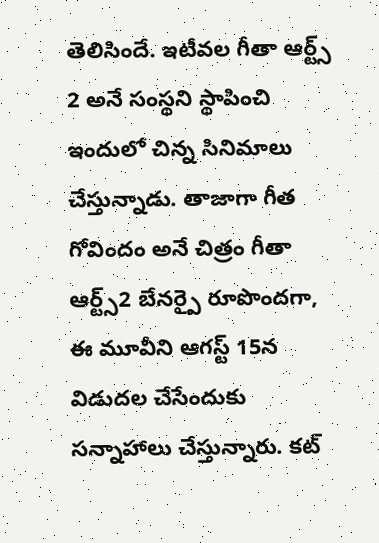తెలిసిందే. ఇటీవల గీతా ఆర్ట్స్ 2 అనే సంస్థని స్థాపించి ఇందులో చిన్న సినిమాలు చేస్తున్నాడు. తాజాగా గీత గోవిందం అనే చిత్రం గీతా ఆర్ట్స్2 బేనర్పై రూపొందగా, ఈ మూవీని ఆగస్ట్ 15న విడుదల చేసేందుకు సన్నాహాలు చేస్తున్నారు. కట్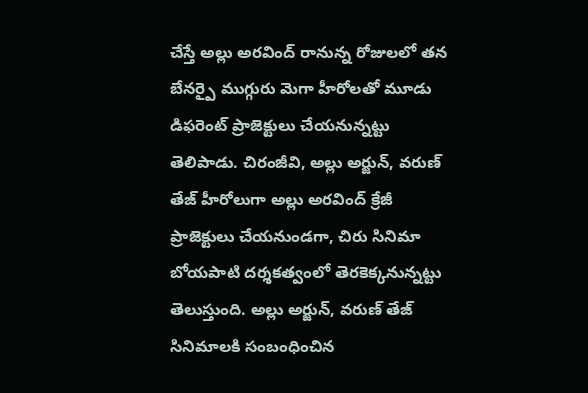చేస్తే అల్లు అరవింద్ రానున్న రోజులలో తన బేనర్పై ముగ్గురు మెగా హీరోలతో మూడు డిఫరెంట్ ప్రాజెక్టులు చేయనున్నట్టు తెలిపాడు. చిరంజీవి, అల్లు అర్జున్, వరుణ్ తేజ్ హీరోలుగా అల్లు అరవింద్ క్రేజీ ప్రాజెక్టులు చేయనుండగా, చిరు సినిమా బోయపాటి దర్శకత్వంలో తెరకెక్కనున్నట్టు తెలుస్తుంది. అల్లు అర్జున్, వరుణ్ తేజ్ సినిమాలకి సంబంధించిన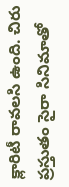క్లారిటీ రావలసి ఉంది. చిరు ప్రస్తుతం సైరా సినిమాతో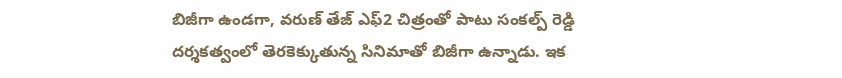బిజీగా ఉండగా, వరుణ్ తేజ్ ఎఫ్2 చిత్రంతో పాటు సంకల్ప్ రెడ్డి దర్శకత్వంలో తెరకెక్కుతున్న సినిమాతో బిజీగా ఉన్నాడు. ఇక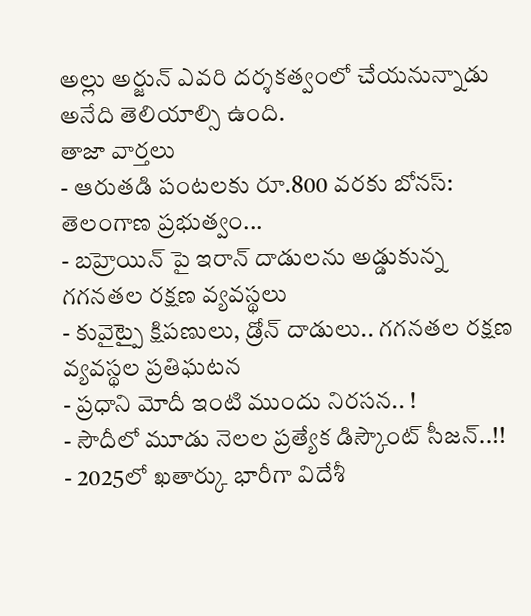అల్లు అర్జున్ ఎవరి దర్శకత్వంలో చేయనున్నాడు అనేది తెలియాల్సి ఉంది.
తాజా వార్తలు
- ఆరుతడి పంటలకు రూ.800 వరకు బోనస్: తెలంగాణ ప్రభుత్వం...
- బహ్రెయిన్ పై ఇరాన్ దాడులను అడ్డుకున్న గగనతల రక్షణ వ్యవస్థలు
- కువైట్పై క్షిపణులు, డ్రోన్ దాడులు.. గగనతల రక్షణ వ్యవస్థల ప్రతిఘటన
- ప్రధాని మోదీ ఇంటి ముందు నిరసన.. !
- సౌదీలో మూడు నెలల ప్రత్యేక డిస్కౌంట్ సీజన్..!!
- 2025లో ఖతార్కు భారీగా విదేశీ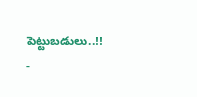పెట్టుబడులు..!!
-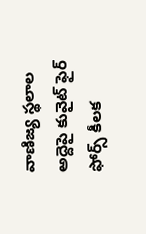వాణిజ్య స్థలాల అద్దెపై కువైట్ ఫైర్ ఫోర్స్ కీలక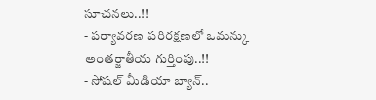సూచనలు..!!
- పర్యావరణ పరిరక్షణలో ఒమన్కు అంతర్జాతీయ గుర్తింపు..!!
- సోషల్ మీడియా బ్యాన్..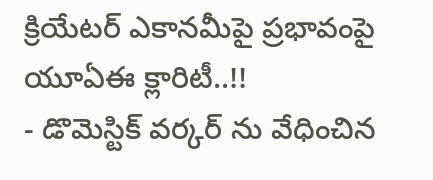క్రియేటర్ ఎకానమీపై ప్రభావంపై యూఏఈ క్లారిటీ..!!
- డొమెస్టిక్ వర్కర్ ను వేధించిన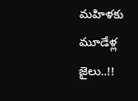మహిళకు మూడేళ్ల జైలు..!!